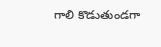గాలి కొడుతుండగా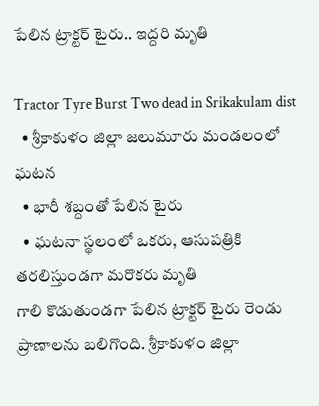పేలిన ట్రాక్టర్ టైరు.. ఇద్దరి మృతి

Tractor Tyre Burst Two dead in Srikakulam dist
  • శ్రీకాకుళం జిల్లా జలుమూరు మండలంలో ఘటన
  • భారీ శబ్దంతో పేలిన టైరు
  • ఘటనా స్థలంలో ఒకరు, ఆసుపత్రికి తరలిస్తుండగా మరొకరు మృతి
గాలి కొడుతుండగా పేలిన ట్రాక్టర్ టైరు రెండు ప్రాణాలను బలిగొంది. శ్రీకాకుళం జిల్లా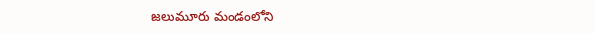జలుమూరు మండంలోని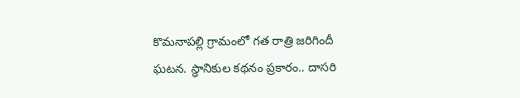కొమనాపల్లి గ్రామంలో గత రాత్రి జరిగిందీ  ఘటన. స్థానికుల కథనం ప్రకారం.. దాసరి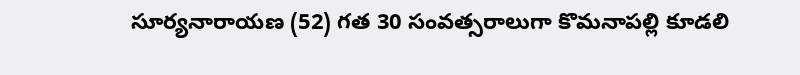సూర్యనారాయణ (52) గత 30 సంవత్సరాలుగా కొమనాపల్లి కూడలి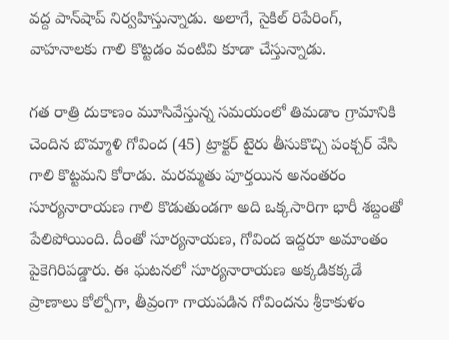వద్ద పాన్‌షాప్ నిర్వహిస్తున్నాడు. అలాగే, సైకిల్ రిపేరింగ్, వాహనాలకు గాలి కొట్టడం వంటివి కూడా చేస్తున్నాడు.

గత రాత్రి దుకాణం మూసివేస్తున్న సమయంలో తిమడాం గ్రామానికి చెందిన బొమ్మాళి గోవింద (45) ట్రాక్టర్ టైరు తీసుకొచ్చి పంక్చర్ వేసి గాలి కొట్టమని కోరాడు. మరమ్మతు పూర్తయిన అనంతరం సూర్యనారాయణ గాలి కొడుతుండగా అది ఒక్కసారిగా భారీ శబ్దంతో పేలిపోయింది. దీంతో సూర్యనాయణ, గోవింద ఇద్దరూ అమాంతం పైకెగిరిపడ్డారు. ఈ ఘటనలో సూర్యనారాయణ అక్కడికక్కడే ప్రాణాలు కోల్పోగా, తీవ్రంగా గాయపడిన గోవిందను శ్రీకాకుళం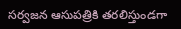సర్వజన ఆసుపత్రికి తరలిస్తుండగా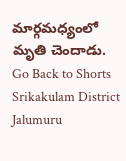మార్గమధ్యంలో మృతి చెందాడు.
Go Back to Shorts
Srikakulam District
Jalumuru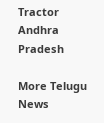Tractor
Andhra Pradesh

More Telugu News